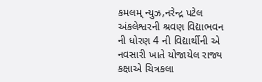કમલમ્ ન્યુઝ,નરેન્દ્ર પટેલ
અંકલેશ્વરની શ્રવણ વિદ્યાભવન ની ધોરણ 4 ની વિદ્યાર્થીની એ નવસારી ખાતે યોજાયેલ રાજ્ય કક્ષાએ ચિત્રકલા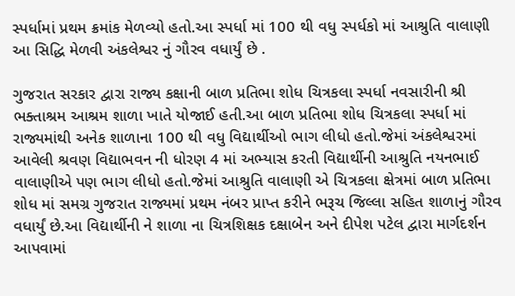સ્પર્ધામાં પ્રથમ ક્રમાંક મેળવ્યો હતો.આ સ્પર્ધા માં 100 થી વધુ સ્પર્ધકો માં આશ્રુતિ વાલાણી આ સિદ્ધિ મેળવી અંકલેશ્વર નું ગૌરવ વધાર્યું છે .

ગુજરાત સરકાર દ્વારા રાજ્ય કક્ષાની બાળ પ્રતિભા શોધ ચિત્રકલા સ્પર્ધા નવસારીની શ્રી ભક્તાશ્રમ આશ્રમ શાળા ખાતે યોજાઈ હતી.આ બાળ પ્રતિભા શોધ ચિત્રકલા સ્પર્ધા માં રાજ્યમાંથી અનેક શાળાના 100 થી વધુ વિદ્યાર્થીઓ ભાગ લીધો હતો.જેમાં અંકલેશ્વરમાં આવેલી શ્રવણ વિદ્યાભવન ની ધોરણ 4 માં અભ્યાસ કરતી વિદ્યાર્થીની આશ્રુતિ નયનભાઈ વાલાણીએ પણ ભાગ લીધો હતો.જેમાં આશ્રુતિ વાલાણી એ ચિત્રકલા ક્ષેત્રમાં બાળ પ્રતિભા શોધ માં સમગ્ર ગુજરાત રાજ્યમાં પ્રથમ નંબર પ્રાપ્ત કરીને ભરૂચ જિલ્લા સહિત શાળાનું ગૌરવ વધાર્યું છે.આ વિદ્યાર્થીની ને શાળા ના ચિત્રશિક્ષક દક્ષાબેન અને દીપેશ પટેલ દ્વારા માર્ગદર્શન આપવામાં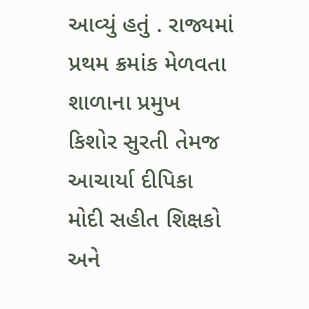આવ્યું હતું . રાજ્યમાં પ્રથમ ક્રમાંક મેળવતા શાળાના પ્રમુખ કિશોર સુરતી તેમજ આચાર્યા દીપિકા મોદી સહીત શિક્ષકો અને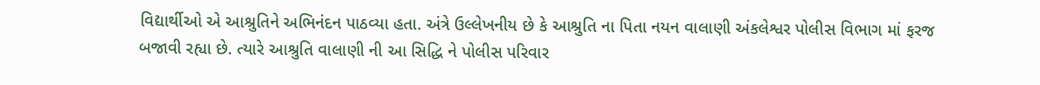વિદ્યાર્થીઓ એ આશ્રુતિને અભિનંદન પાઠવ્યા હતા. અંત્રે ઉલ્લેખનીય છે કે આશ્રુતિ ના પિતા નયન વાલાણી અંકલેશ્વર પોલીસ વિભાગ માં ફરજ બજાવી રહ્યા છે. ત્યારે આશ્રુતિ વાલાણી ની આ સિદ્ધિ ને પોલીસ પરિવાર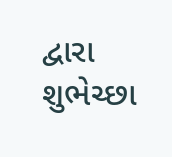દ્વારા શુભેચ્છા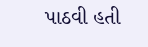પાઠવી હતી